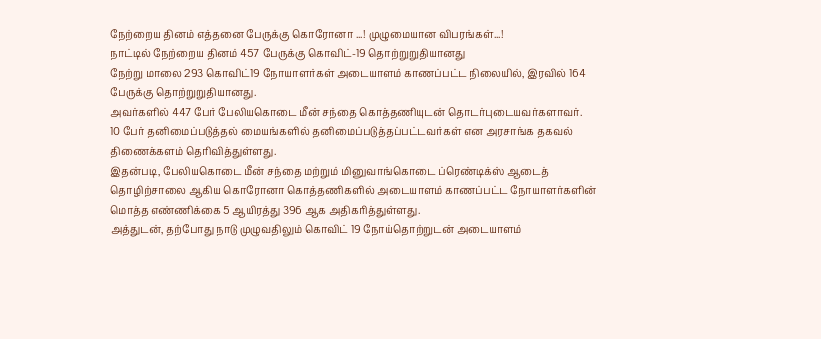நேற்றைய தினம் எத்தனை பேருக்கு கொரோனா ...! முழுமையான விபரங்கள்...!
நாட்டில் நேற்றைய தினம் 457 பேருக்கு கொவிட்-19 தொற்றுறுதியானது
நேற்று மாலை 293 கொவிட்19 நோயாளர்கள் அடையாளம் காணப்பட்ட நிலையில், இரவில் 164 பேருக்கு தொற்றுறுதியானது.
அவர்களில் 447 பேர் பேலியகொடை மீன் சந்தை கொத்தணியுடன் தொடர்புடையவர்களாவர்.
10 பேர் தனிமைப்படுத்தல் மையங்களில் தனிமைப்படுத்தப்பட்டவர்கள் என அரசாங்க தகவல் திணைக்களம் தெரிவித்துள்ளது.
இதன்படி, பேலியகொடை மீன் சந்தை மற்றும் மினுவாங்கொடை ப்ரெண்டிக்ஸ் ஆடைத் தொழிற்சாலை ஆகிய கொரோனா கொத்தணிகளில் அடையாளம் காணப்பட்ட நோயாளர்களின் மொத்த எண்ணிக்கை 5 ஆயிரத்து 396 ஆக அதிகரித்துள்ளது.
அத்துடன், தற்போது நாடு முழுவதிலும் கொவிட் 19 நோய்தொற்றுடன் அடையாளம்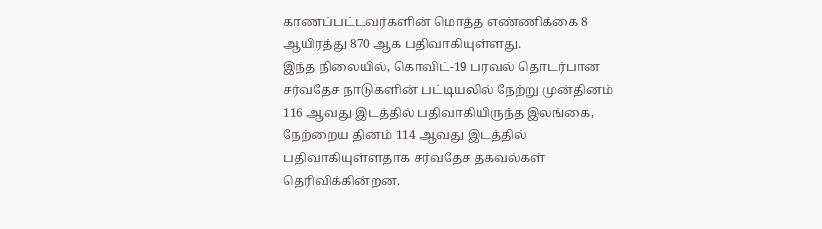காணப்பட்டவர்களின் மொத்த எண்ணிக்கை 8 ஆயிரத்து 870 ஆக பதிவாகியுள்ளது.
இந்த நிலையில், கொவிட்-19 பரவல் தொடர்பான சர்வதேச நாடுகளின் பட்டியலில் நேற்று முன்தினம் 116 ஆவது இடத்தில் பதிவாகியிருந்த இலங்கை, நேற்றைய தினம் 114 ஆவது இடத்தில் பதிவாகியுள்ளதாக சர்வதேச தகவல்கள் தெரிவிக்கின்றன.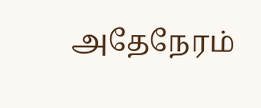அதேநேரம்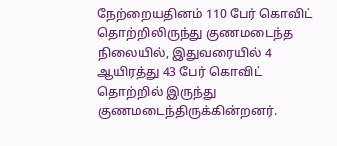நேற்றையதினம் 110 பேர் கொவிட் தொற்றிலிருந்து குணமடைந்த நிலையில், இதுவரையில் 4 ஆயிரத்து 43 பேர் கொவிட் தொற்றில் இருந்து குணமடைந்திருக்கின்றனர்.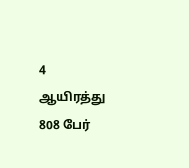4 ஆயிரத்து 808 பேர்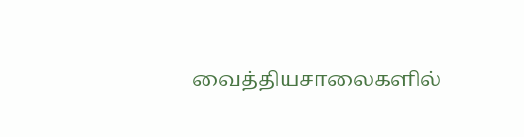வைத்தியசாலைகளில்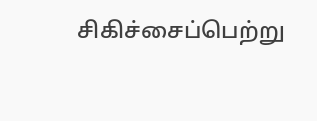சிகிச்சைப்பெற்று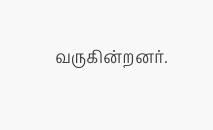வருகின்றனர்.